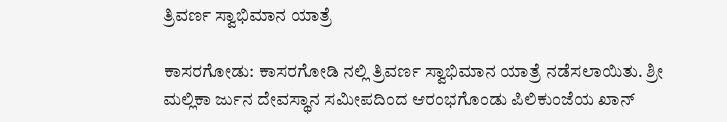ತ್ರಿವರ್ಣ ಸ್ವಾಭಿಮಾನ ಯಾತ್ರೆ

ಕಾಸರಗೋಡು: ಕಾಸರಗೋಡಿ ನಲ್ಲಿ ತ್ರಿವರ್ಣ ಸ್ವಾಭಿಮಾನ ಯಾತ್ರೆ ನಡೆಸಲಾಯಿತು. ಶ್ರೀ ಮಲ್ಲಿಕಾ ರ್ಜುನ ದೇವಸ್ಥಾನ ಸಮೀಪದಿಂದ ಆರಂಭಗೊಂಡು ಪಿಲಿಕುಂಜೆಯ ಖಾನ್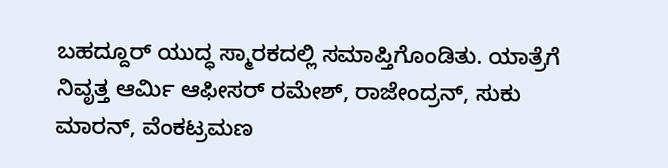ಬಹದ್ದೂರ್ ಯುದ್ಧ ಸ್ಮಾರಕದಲ್ಲಿ ಸಮಾಪ್ತಿಗೊಂಡಿತು. ಯಾತ್ರೆಗೆ ನಿವೃತ್ತ ಆರ್ಮಿ ಆಫೀಸರ್ ರಮೇಶ್, ರಾಜೇಂದ್ರನ್, ಸುಕು ಮಾರನ್, ವೆಂಕಟ್ರಮಣ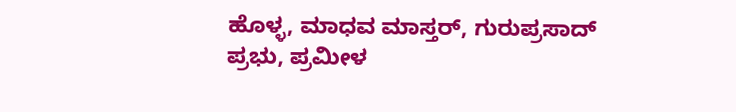ಹೊಳ್ಳ, ಮಾಧವ ಮಾಸ್ತರ್, ಗುರುಪ್ರಸಾದ್ ಪ್ರಭು, ಪ್ರಮೀಳ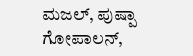ಮಜಲ್, ಪುಷ್ಪಾ ಗೋಪಾಲನ್,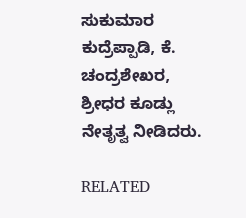ಸುಕುಮಾರ ಕುದ್ರೆಪ್ಪಾಡಿ, ಕೆ. ಚಂದ್ರಶೇಖರ, ಶ್ರೀಧರ ಕೂಡ್ಲು ನೇತೃತ್ವ ನೀಡಿದರು.

RELATED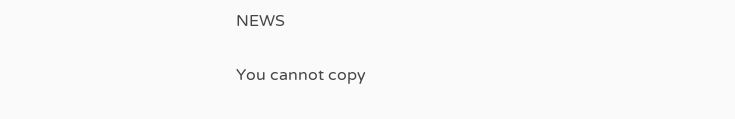NEWS

You cannot copy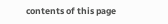contents of this page